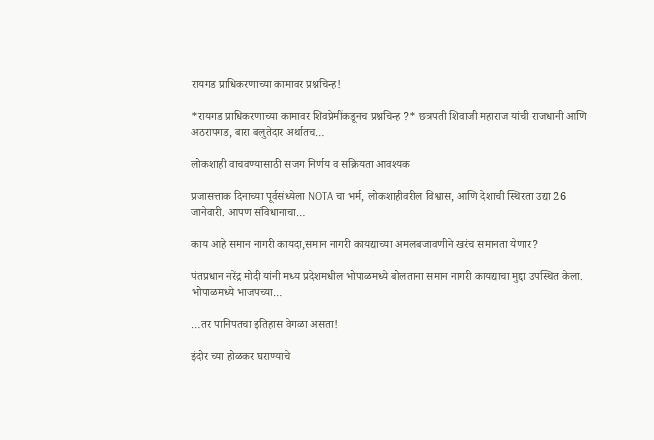रायगड प्राधिकरणाच्या कामावर प्रश्नचिन्ह!

*रायगड प्राधिकरणाच्या कामावर शिवप्रेमींकडूनच प्रश्नचिन्ह ?* छत्रपती शिवाजी महाराज यांची राजधानी आणि अठरापगड, बारा बलुतेदार अर्थातच…

लोकशाही वाचवण्यासाठी सजग निर्णय व सक्रियता आवश्यक

प्रजासत्ताक दिनाच्या पूर्वसंध्येला NOTA चा भर्म, लोकशाहीवरील विश्वास, आणि देशाची स्थिरता उद्या 26 जानेवारी. आपण संविधानाचा…

काय आहे समान नागरी कायदा,समान नागरी कायद्याच्या अमलबजावणीने खरंच समानता येणार?

पंतप्रधान नरेंद्र मोदी यांनी मध्य प्रदेशमधील भोपाळमध्ये बोलताना समान नागरी कायद्याचा मुद्दा उपस्थित केला. भोपाळमध्ये भाजपच्या…

…तर पानिपतचा इतिहास वेगळा असता!

इंदोर च्या होळकर घराण्याचे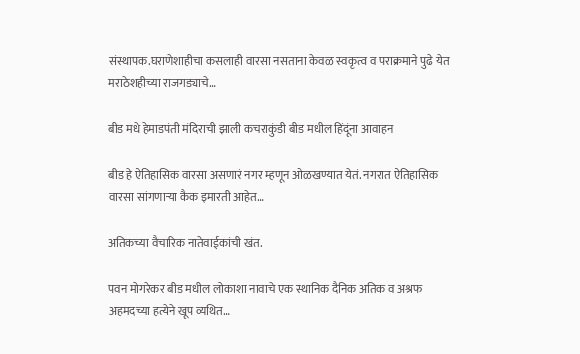संस्थापक.घराणेशाहीचा कसलाही वारसा नसताना केवळ स्वकृत्व व पराक्रमाने पुढे येत मराठेशहीच्या राजगड्याचे…

बीड मधे हेमाडपंती मंदिराची झाली कचराकुंडी बीड मधील हिंदूंना आवाहन

बीड हे ऐतिहासिक वारसा असणारं नगर म्हणून ओळखण्यात येतं. नगरात ऐतिहासिक वारसा सांगणाऱ्या कैक इमारती आहेत…

अतिकच्या वैचारिक नातेवाईकांची खंत.

पवन मोगरेकर बीड मधील लोकाशा नावाचे एक स्थानिक दैनिक अतिक व अश्रफ अहमदच्या हत्येने खूप व्यथित…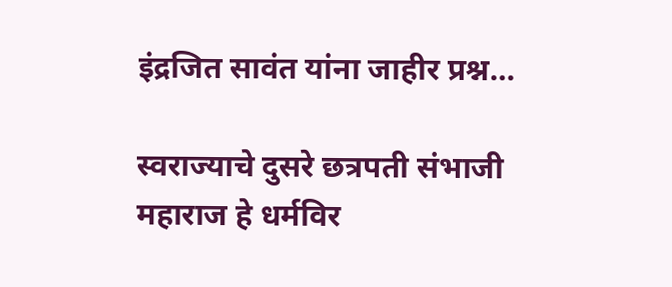इंद्रजित सावंत यांना जाहीर प्रश्न…

स्वराज्याचे दुसरे छत्रपती संभाजी महाराज हे धर्मविर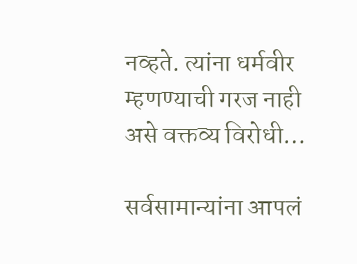नव्हते. त्यांना धर्मवीर म्हणण्याची गरज नाही असे वक्तव्य विरोधी…

सर्वसामान्यांना आपलं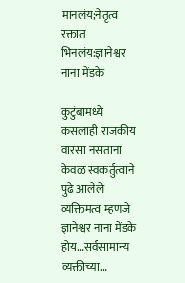मानलंय;नेतृत्व रक्तात भिनलंय:ज्ञानेश्वर नाना मेंडके

कुटुंबामध्ये कसलाही राजकीय वारसा नसताना केवळ स्वकर्तुत्वाने पुढे आलेले व्यक्तिमत्व म्हणजे ज्ञानेश्वर नाना मेंडके होय…सर्वसामान्य व्यक्तीच्या…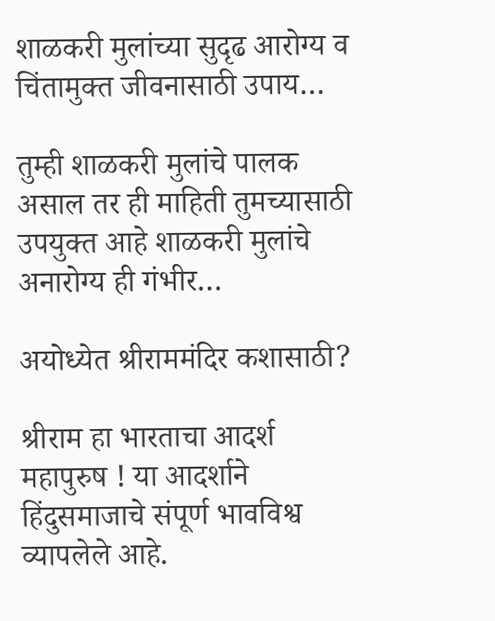शाळकरी मुलांच्या सुदृढ आरोग्य व चिंतामुक्त जीवनासाठी उपाय…

तुम्ही शाळकरी मुलांचे पालक असाल तर ही माहिती तुमच्यासाठी उपयुक्त आहे शाळकरी मुलांचे अनारोग्य ही गंभीर…

अयोध्येत श्रीराममंदिर कशासाठी?

श्रीराम हा भारताचा आदर्श महापुरुष ! या आदर्शाने हिंदुसमाजाचे संपूर्ण भावविश्व व्यापलेले आहे.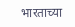भारताच्या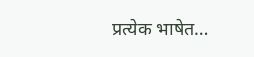प्रत्येक भाषेत…